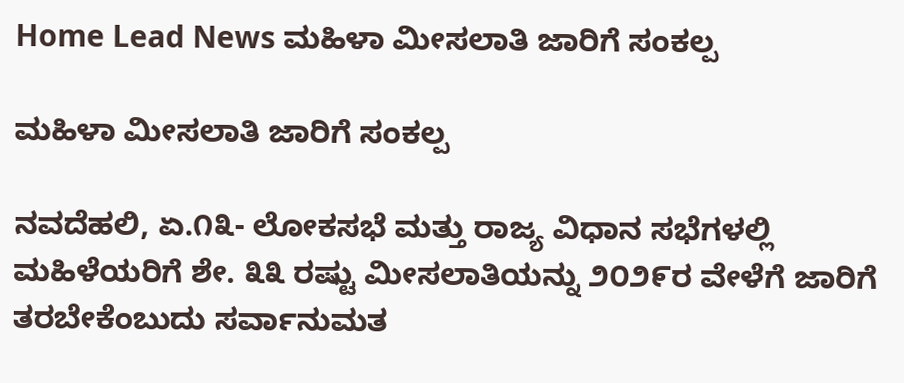Home Lead News ಮಹಿಳಾ ಮೀಸಲಾತಿ ಜಾರಿಗೆ ಸಂಕಲ್ಪ

ಮಹಿಳಾ ಮೀಸಲಾತಿ ಜಾರಿಗೆ ಸಂಕಲ್ಪ

ನವದೆಹಲಿ, ಏ.೧೩- ಲೋಕಸಭೆ ಮತ್ತು ರಾಜ್ಯ ವಿಧಾನ ಸಭೆಗಳಲ್ಲಿ ಮಹಿಳೆಯರಿಗೆ ಶೇ. ೩೩ ರಷ್ಟು ಮೀಸಲಾತಿಯನ್ನು ೨೦೨೯ರ ವೇಳೆಗೆ ಜಾರಿಗೆ ತರಬೇಕೆಂಬುದು ಸರ್ವಾನುಮತ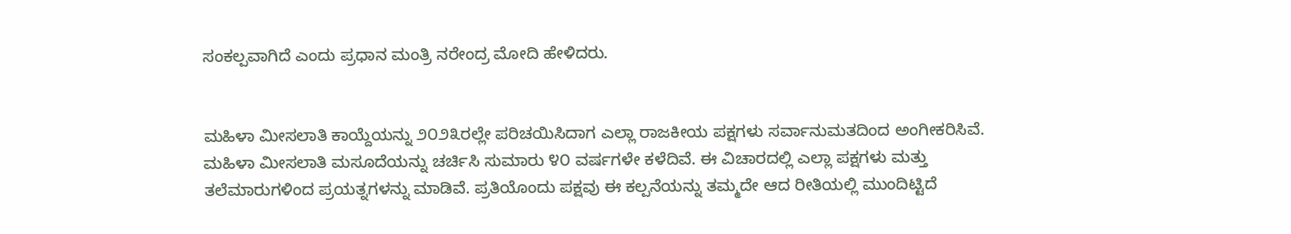ಸಂಕಲ್ಪವಾಗಿದೆ ಎಂದು ಪ್ರಧಾನ ಮಂತ್ರಿ ನರೇಂದ್ರ ಮೋದಿ ಹೇಳಿದರು.


ಮಹಿಳಾ ಮೀಸಲಾತಿ ಕಾಯ್ದೆಯನ್ನು ೨೦೨೩ರಲ್ಲೇ ಪರಿಚಯಿಸಿದಾಗ ಎಲ್ಲಾ ರಾಜಕೀಯ ಪಕ್ಷಗಳು ಸರ್ವಾನುಮತದಿಂದ ಅಂಗೀಕರಿಸಿವೆ. ಮಹಿಳಾ ಮೀಸಲಾತಿ ಮಸೂದೆಯನ್ನು ಚರ್ಚಿಸಿ ಸುಮಾರು ೪೦ ವರ್ಷಗಳೇ ಕಳೆದಿವೆ. ಈ ವಿಚಾರದಲ್ಲಿ ಎಲ್ಲಾ ಪಕ್ಷಗಳು ಮತ್ತು ತಲೆಮಾರುಗಳಿಂದ ಪ್ರಯತ್ನಗಳನ್ನು ಮಾಡಿವೆ. ಪ್ರತಿಯೊಂದು ಪಕ್ಷವು ಈ ಕಲ್ಪನೆಯನ್ನು ತಮ್ಮದೇ ಆದ ರೀತಿಯಲ್ಲಿ ಮುಂದಿಟ್ಟಿದೆ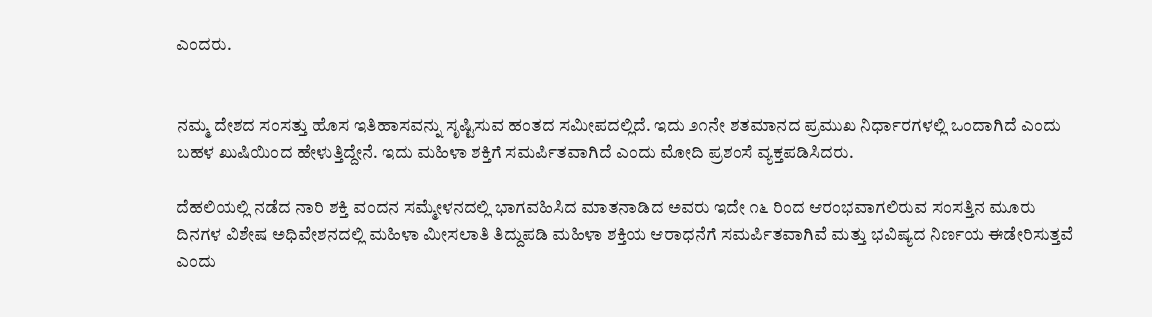ಎಂದರು.


ನಮ್ಮ ದೇಶದ ಸಂಸತ್ತು ಹೊಸ ಇತಿಹಾಸವನ್ನು ಸೃಷ್ಟಿಸುವ ಹಂತದ ಸಮೀಪದಲ್ಲಿದೆ. ಇದು ೨೧ನೇ ಶತಮಾನದ ಪ್ರಮುಖ ನಿರ್ಧಾರಗಳಲ್ಲಿ ಒಂದಾಗಿದೆ ಎಂದು ಬಹಳ ಖುಷಿಯಿಂದ ಹೇಳುತ್ತಿದ್ದೇನೆ. ಇದು ಮಹಿಳಾ ಶಕ್ತಿಗೆ ಸಮರ್ಪಿತವಾಗಿದೆ ಎಂದು ಮೋದಿ ಪ್ರಶಂಸೆ ವ್ಯಕ್ತಪಡಿಸಿದರು.

ದೆಹಲಿಯಲ್ಲಿ ನಡೆದ ನಾರಿ ಶಕ್ತಿ ವಂದನ ಸಮ್ಮೇಳನದಲ್ಲಿ ಭಾಗವಹಿಸಿದ ಮಾತನಾಡಿದ ಅವರು ಇದೇ ೧೬ ರಿಂದ ಆರಂಭವಾಗಲಿರುವ ಸಂಸತ್ತಿನ ಮೂರು ದಿನಗಳ ವಿಶೇಷ ಅಧಿವೇಶನದಲ್ಲಿ ಮಹಿಳಾ ಮೀಸಲಾತಿ ತಿದ್ದುಪಡಿ ಮಹಿಳಾ ಶಕ್ತಿಯ ಆರಾಧನೆಗೆ ಸಮರ್ಪಿತವಾಗಿವೆ ಮತ್ತು ಭವಿಷ್ಯದ ನಿರ್ಣಯ ಈಡೇರಿಸುತ್ತವೆ ಎಂದು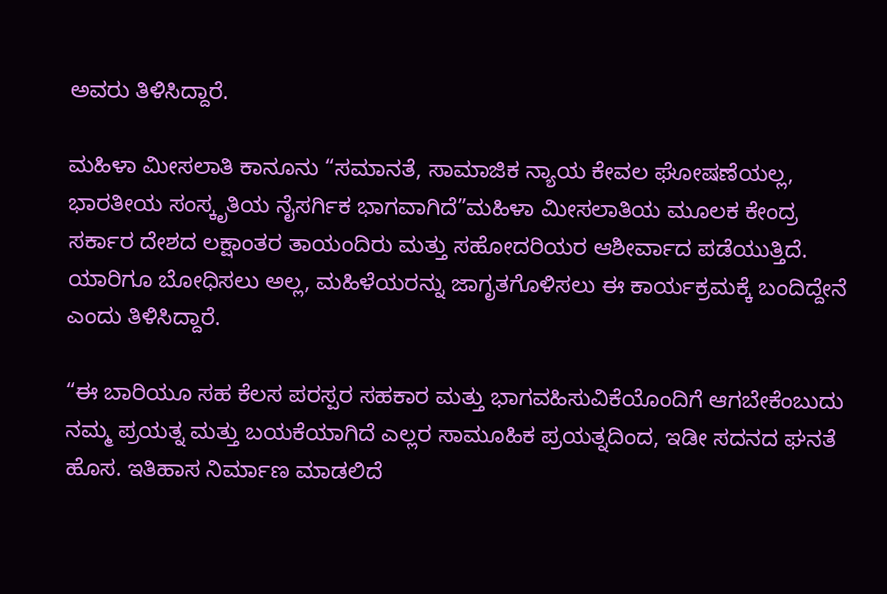ಅವರು ತಿಳಿಸಿದ್ದಾರೆ.

ಮಹಿಳಾ ಮೀಸಲಾತಿ ಕಾನೂನು “ಸಮಾನತೆ, ಸಾಮಾಜಿಕ ನ್ಯಾಯ ಕೇವಲ ಘೋಷಣೆಯಲ್ಲ, ಭಾರತೀಯ ಸಂಸ್ಕೃತಿಯ ನೈಸರ್ಗಿಕ ಭಾಗವಾಗಿದೆ”ಮಹಿಳಾ ಮೀಸಲಾತಿಯ ಮೂಲಕ ಕೇಂದ್ರ ಸರ್ಕಾರ ದೇಶದ ಲಕ್ಷಾಂತರ ತಾಯಂದಿರು ಮತ್ತು ಸಹೋದರಿಯರ ಆಶೀರ್ವಾದ ಪಡೆಯುತ್ತಿದೆ. ಯಾರಿಗೂ ಬೋಧಿಸಲು ಅಲ್ಲ, ಮಹಿಳೆಯರನ್ನು ಜಾಗೃತಗೊಳಿಸಲು ಈ ಕಾರ್ಯಕ್ರಮಕ್ಕೆ ಬಂದಿದ್ದೇನೆ ಎಂದು ತಿಳಿಸಿದ್ದಾರೆ.

“ಈ ಬಾರಿಯೂ ಸಹ ಕೆಲಸ ಪರಸ್ಪರ ಸಹಕಾರ ಮತ್ತು ಭಾಗವಹಿಸುವಿಕೆಯೊಂದಿಗೆ ಆಗಬೇಕೆಂಬುದು ನಮ್ಮ ಪ್ರಯತ್ನ ಮತ್ತು ಬಯಕೆಯಾಗಿದೆ ಎಲ್ಲರ ಸಾಮೂಹಿಕ ಪ್ರಯತ್ನದಿಂದ, ಇಡೀ ಸದನದ ಘನತೆ ಹೊಸ. ಇತಿಹಾಸ ನಿರ್ಮಾಣ ಮಾಡಲಿದೆ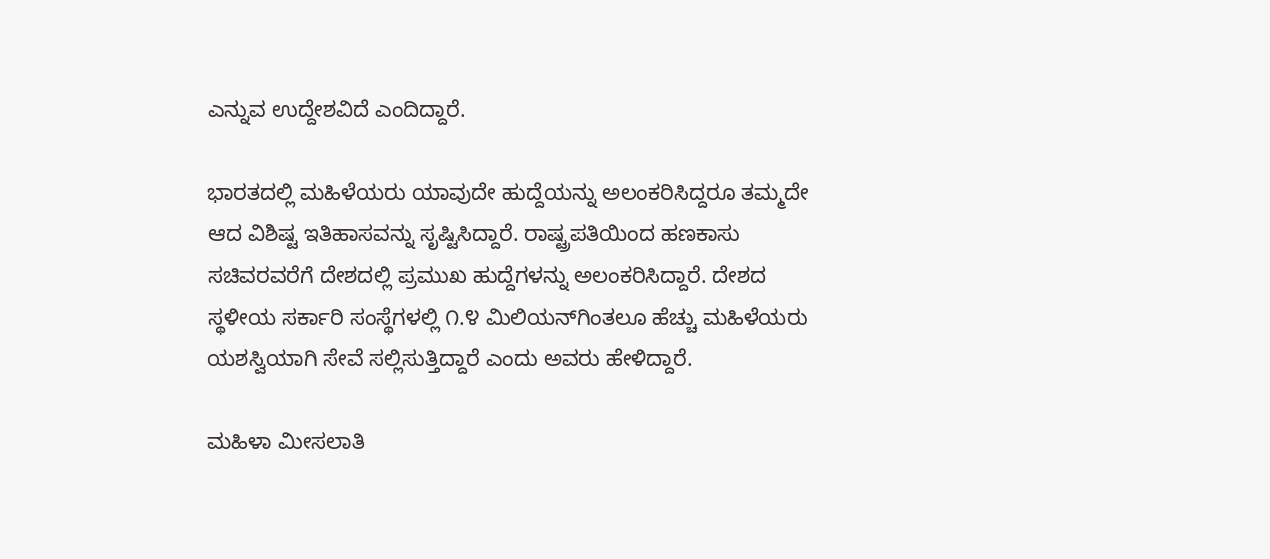ಎನ್ನುವ ಉದ್ದೇಶವಿದೆ ಎಂದಿದ್ದಾರೆ.

ಭಾರತದಲ್ಲಿ ಮಹಿಳೆಯರು ಯಾವುದೇ ಹುದ್ದೆಯನ್ನು ಅಲಂಕರಿಸಿದ್ದರೂ ತಮ್ಮದೇ ಆದ ವಿಶಿಷ್ಟ ಇತಿಹಾಸವನ್ನು ಸೃಷ್ಟಿಸಿದ್ದಾರೆ. ರಾಷ್ಟ್ರಪತಿಯಿಂದ ಹಣಕಾಸು ಸಚಿವರವರೆಗೆ ದೇಶದಲ್ಲಿ ಪ್ರಮುಖ ಹುದ್ದೆಗಳನ್ನು ಅಲಂಕರಿಸಿದ್ದಾರೆ. ದೇಶದ ಸ್ಥಳೀಯ ಸರ್ಕಾರಿ ಸಂಸ್ಥೆಗಳಲ್ಲಿ ೧.೪ ಮಿಲಿಯನ್‌ಗಿಂತಲೂ ಹೆಚ್ಚು ಮಹಿಳೆಯರು ಯಶಸ್ವಿಯಾಗಿ ಸೇವೆ ಸಲ್ಲಿಸುತ್ತಿದ್ದಾರೆ ಎಂದು ಅವರು ಹೇಳಿದ್ದಾರೆ.

ಮಹಿಳಾ ಮೀಸಲಾತಿ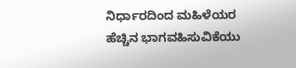ನಿರ್ಧಾರದಿಂದ ಮಹಿಳೆಯರ ಹೆಚ್ಚಿನ ಭಾಗವಹಿಸುವಿಕೆಯು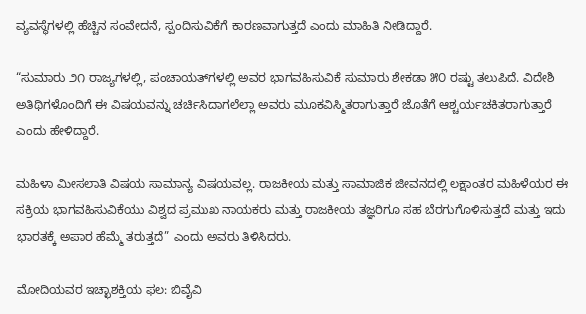ವ್ಯವಸ್ಥೆಗಳಲ್ಲಿ ಹೆಚ್ಚಿನ ಸಂವೇದನೆ, ಸ್ಪಂದಿಸುವಿಕೆಗೆ ಕಾರಣವಾಗುತ್ತದೆ ಎಂದು ಮಾಹಿತಿ ನೀಡಿದ್ದಾರೆ.

“ಸುಮಾರು ೨೧ ರಾಜ್ಯಗಳಲ್ಲಿ, ಪಂಚಾಯತ್‌ಗಳಲ್ಲಿ ಅವರ ಭಾಗವಹಿಸುವಿಕೆ ಸುಮಾರು ಶೇಕಡಾ ೫೦ ರಷ್ಟು ತಲುಪಿದೆ. ವಿದೇಶಿ ಅತಿಥಿಗಳೊಂದಿಗೆ ಈ ವಿಷಯವನ್ನು ಚರ್ಚಿಸಿದಾಗಲೆಲ್ಲಾ ಅವರು ಮೂಕವಿಸ್ಮಿತರಾಗುತ್ತಾರೆ ಜೊತೆಗೆ ಆಶ್ಚರ್ಯಚಕಿತರಾಗುತ್ತಾರೆ ಎಂದು ಹೇಳಿದ್ದಾರೆ.

ಮಹಿಳಾ ಮೀಸಲಾತಿ ವಿಷಯ ಸಾಮಾನ್ಯ ವಿಷಯವಲ್ಲ. ರಾಜಕೀಯ ಮತ್ತು ಸಾಮಾಜಿಕ ಜೀವನದಲ್ಲಿ ಲಕ್ಷಾಂತರ ಮಹಿಳೆಯರ ಈ ಸಕ್ರಿಯ ಭಾಗವಹಿಸುವಿಕೆಯು ವಿಶ್ವದ ಪ್ರಮುಖ ನಾಯಕರು ಮತ್ತು ರಾಜಕೀಯ ತಜ್ಞರಿಗೂ ಸಹ ಬೆರಗುಗೊಳಿಸುತ್ತದೆ ಮತ್ತು ಇದು ಭಾರತಕ್ಕೆ ಅಪಾರ ಹೆಮ್ಮೆ ತರುತ್ತದೆ” ಎಂದು ಅವರು ತಿಳಿಸಿದರು.

ಮೋದಿಯವರ ಇಚ್ಛಾಶಕ್ತಿಯ ಫಲ: ಬಿವೈವಿ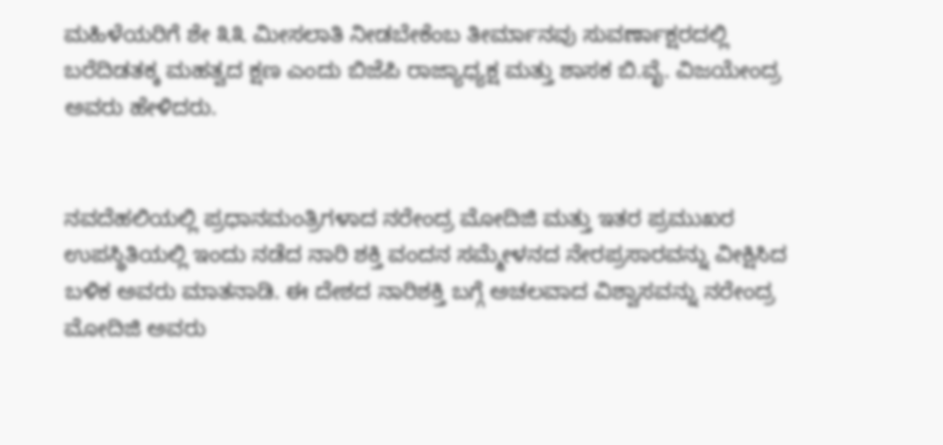ಮಹಿಳೆಯರಿಗೆ ಶೇ ೩೩ ಮೀಸಲಾತಿ ನೀಡಬೇಕೆಂಬ ತೀರ್ಮಾನವು ಸುವರ್ಣಾಕ್ಷರದಲ್ಲಿ ಬರೆದಿಡತಕ್ಕ ಮಹತ್ವದ ಕ್ಷಣ ಎಂದು ಬಿಜೆಪಿ ರಾಜ್ಯಾಧ್ಯಕ್ಷ ಮತ್ತು ಶಾಸಕ ಬಿ.ವೈ. ವಿಜಯೇಂದ್ರ ಅವರು ಹೇಳಿದರು.


ನವದೆಹಲಿಯಲ್ಲಿ ಪ್ರಧಾನಮಂತ್ರಿಗಳಾದ ನರೇಂದ್ರ ಮೋದಿಜಿ ಮತ್ತು ಇತರ ಪ್ರಮುಖರ ಉಪಸ್ಥಿತಿಯಲ್ಲಿ ಇಂದು ನಡೆದ ನಾರಿ ಶಕ್ತಿ ವಂದನ ಸಮ್ಮೇಳನದ ನೇರಪ್ರಸಾರವನ್ನು ವೀಕ್ಷಿಸಿದ ಬಳಿಕ ಅವರು ಮಾತನಾಡಿ. ಈ ದೇಶದ ನಾರಿಶಕ್ತಿ ಬಗ್ಗೆ ಅಚಲವಾದ ವಿಶ್ವಾಸವನ್ನು ನರೇಂದ್ರ ಮೋದಿಜಿ ಅವರು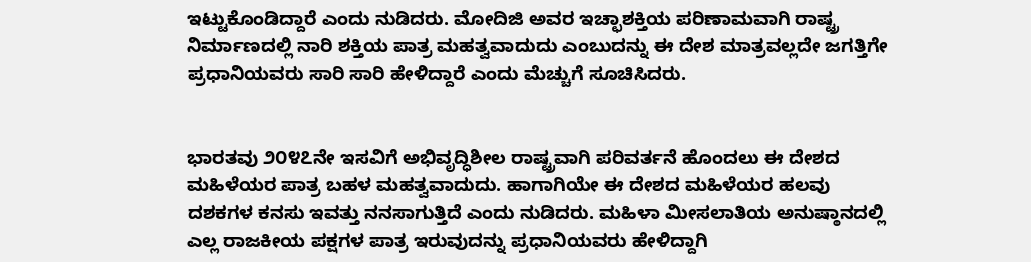ಇಟ್ಟುಕೊಂಡಿದ್ದಾರೆ ಎಂದು ನುಡಿದರು. ಮೋದಿಜಿ ಅವರ ಇಚ್ಛಾಶಕ್ತಿಯ ಪರಿಣಾಮವಾಗಿ ರಾಷ್ಟ್ರ ನಿರ್ಮಾಣದಲ್ಲಿ ನಾರಿ ಶಕ್ತಿಯ ಪಾತ್ರ ಮಹತ್ವವಾದುದು ಎಂಬುದನ್ನು ಈ ದೇಶ ಮಾತ್ರವಲ್ಲದೇ ಜಗತ್ತಿಗೇ ಪ್ರಧಾನಿಯವರು ಸಾರಿ ಸಾರಿ ಹೇಳಿದ್ದಾರೆ ಎಂದು ಮೆಚ್ಚುಗೆ ಸೂಚಿಸಿದರು.


ಭಾರತವು ೨೦೪೭ನೇ ಇಸವಿಗೆ ಅಭಿವೃದ್ಧಿಶೀಲ ರಾಷ್ಟ್ರವಾಗಿ ಪರಿವರ್ತನೆ ಹೊಂದಲು ಈ ದೇಶದ ಮಹಿಳೆಯರ ಪಾತ್ರ ಬಹಳ ಮಹತ್ವವಾದುದು. ಹಾಗಾಗಿಯೇ ಈ ದೇಶದ ಮಹಿಳೆಯರ ಹಲವು ದಶಕಗಳ ಕನಸು ಇವತ್ತು ನನಸಾಗುತ್ತಿದೆ ಎಂದು ನುಡಿದರು. ಮಹಿಳಾ ಮೀಸಲಾತಿಯ ಅನುಷ್ಠಾನದಲ್ಲಿ ಎಲ್ಲ ರಾಜಕೀಯ ಪಕ್ಷಗಳ ಪಾತ್ರ ಇರುವುದನ್ನು ಪ್ರಧಾನಿಯವರು ಹೇಳಿದ್ದಾಗಿ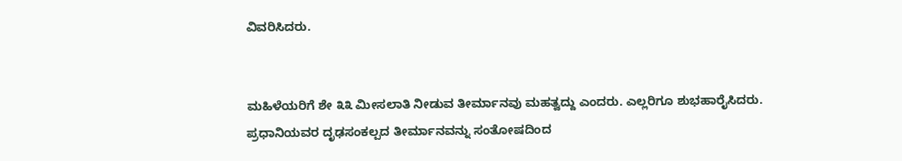ವಿವರಿಸಿದರು.


ಮಹಿಳೆಯರಿಗೆ ಶೇ ೩೩ ಮೀಸಲಾತಿ ನೀಡುವ ತೀರ್ಮಾನವು ಮಹತ್ವದ್ದು ಎಂದರು. ಎಲ್ಲರಿಗೂ ಶುಭಹಾರೈಸಿದರು. ಪ್ರಧಾನಿಯವರ ದೃಢಸಂಕಲ್ಪದ ತೀರ್ಮಾನವನ್ನು ಸಂತೋಷದಿಂದ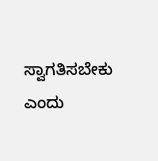ಸ್ವಾಗತಿಸಬೇಕು ಎಂದು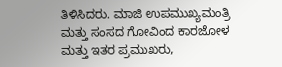ತಿಳಿಸಿದರು. ಮಾಜಿ ಉಪಮುಖ್ಯಮಂತ್ರಿ ಮತ್ತು ಸಂಸದ ಗೋವಿಂದ ಕಾರಜೋಳ ಮತ್ತು ಇತರ ಪ್ರಮುಖರು,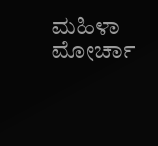ಮಹಿಳಾ ಮೋರ್ಚಾ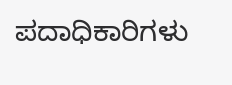ಪದಾಧಿಕಾರಿಗಳು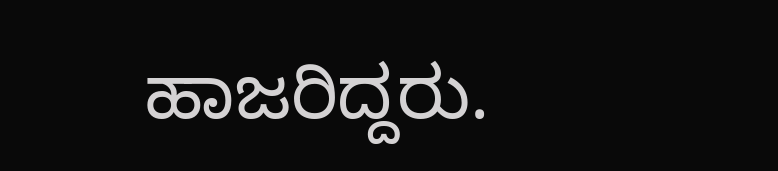ಹಾಜರಿದ್ದರು.